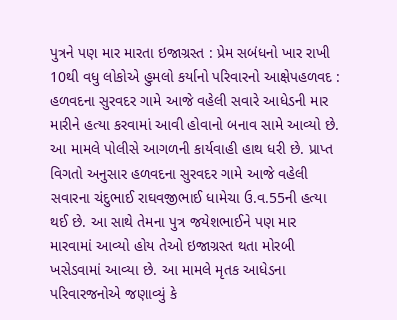પુત્રને પણ માર મારતા ઇજાગ્રસ્ત : પ્રેમ સબંધનો ખાર રાખી 10થી વધુ લોકોએ હુમલો કર્યાનો પરિવારનો આક્ષેપહળવદ : હળવદના સુરવદર ગામે આજે વહેલી સવારે આધેડની માર મારીને હત્યા કરવામાં આવી હોવાનો બનાવ સામે આવ્યો છે. આ મામલે પોલીસે આગળની કાર્યવાહી હાથ ધરી છે. પ્રાપ્ત વિગતો અનુસાર હળવદના સુરવદર ગામે આજે વહેલી સવારના ચંદુભાઈ રાઘવજીભાઈ ધામેચા ઉ.વ.55ની હત્યા થઈ છે. આ સાથે તેમના પુત્ર જયેશભાઈને પણ માર મારવામાં આવ્યો હોય તેઓ ઇજાગ્રસ્ત થતા મોરબી ખસેડવામાં આવ્યા છે. આ મામલે મૃતક આધેડના પરિવારજનોએ જણાવ્યું કે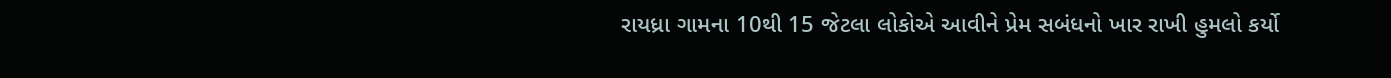રાયધ્રા ગામના 10થી 15 જેટલા લોકોએ આવીને પ્રેમ સબંધનો ખાર રાખી હુમલો કર્યો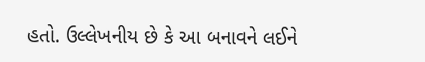હતો. ઉલ્લેખનીય છે કે આ બનાવને લઈને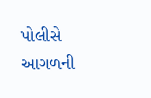પોલીસે આગળની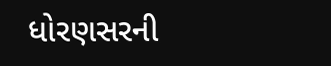ધોરણસરની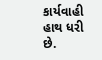કાર્યવાહી હાથ ધરી છે.